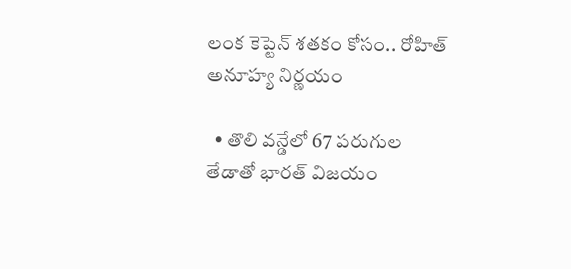లంక కెప్టెన్ శతకం కోసం.. రోహిత్ అనూహ్య నిర్ణయం

  • తొలి వన్డేలో 67 పరుగుల తేడాతో భారత్ విజయం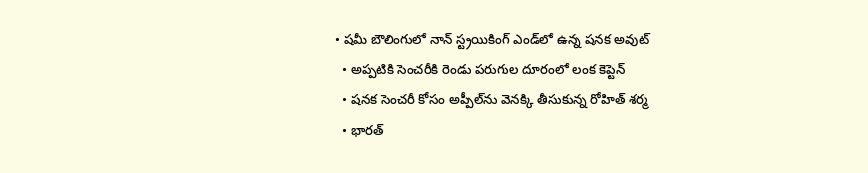• షమీ బౌలింగులో నాన్ స్ట్రయికింగ్ ఎండ్‌లో ఉన్న షనక అవుట్
  • అప్పటికి సెంచరీకి రెండు పరుగుల దూరంలో లంక కెప్టెన్
  • షనక సెంచరీ కోసం అప్పీల్‌ను వెనక్కి తీసుకున్న రోహిత్ శర్మ
  • భారత్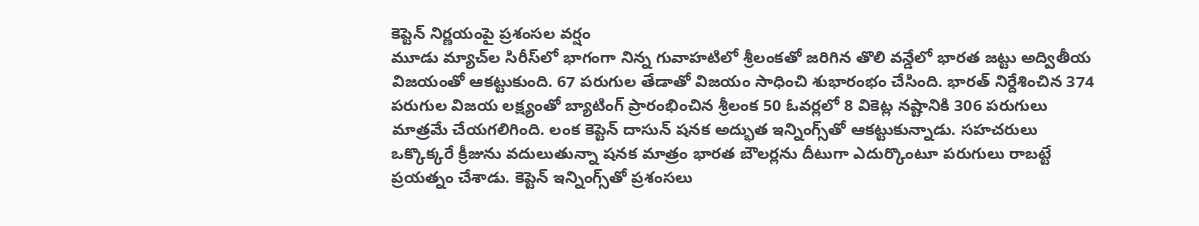కెప్టెన్ నిర్ణయంపై ప్రశంసల వర్షం
మూడు మ్యాచ్‌ల సిరీస్‌లో భాగంగా నిన్న గువాహటిలో శ్రీలంకతో జరిగిన తొలి వన్డేలో భారత జట్టు అద్వితీయ విజయంతో ఆకట్టుకుంది. 67 పరుగుల తేడాతో విజయం సాధించి శుభారంభం చేసింది. భారత్ నిర్దేశించిన 374 పరుగుల విజయ లక్ష్యంతో బ్యాటింగ్ ప్రారంభించిన శ్రీలంక 50 ఓవర్లలో 8 వికెట్ల నష్టానికి 306 పరుగులు మాత్రమే చేయగలిగింది. లంక కెప్టెన్ దాసున్ షనక అద్భుత ఇన్నింగ్స్‌తో ఆకట్టుకున్నాడు. సహచరులు ఒక్కొక్కరే క్రీజును వదులుతున్నా షనక మాత్రం భారత బౌలర్లను దీటుగా ఎదుర్కొంటూ పరుగులు రాబట్టే ప్రయత్నం చేశాడు. కెప్టెన్ ఇన్నింగ్స్‌తో ప్రశంసలు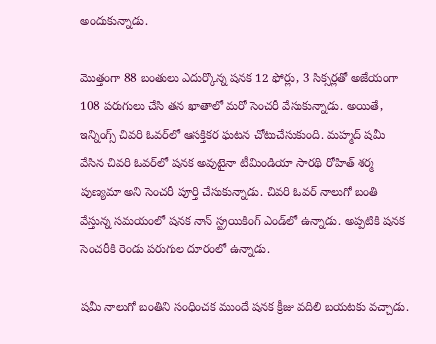అందుకున్నాడు.

మొత్తంగా 88 బంతులు ఎదుర్కొన్న షనక 12 ఫోర్లు, 3 సిక్సర్లతో అజేయంగా 108 పరుగులు చేసి తన ఖాతాలో మరో సెంచరీ వేసుకున్నాడు. అయితే, ఇన్నింగ్స్ చివరి ఓవర్‌లో ఆసక్తికర ఘటన చోటుచేసుకుంది. మహ్మద్ షమీ వేసిన చివరి ఓవర్‌లో షనక అవుటైనా టీమిండియా సారథి రోహిత్ శర్మ పుణ్యమా అని సెంచరీ పూర్తి చేసుకున్నాడు. చివరి ఓవర్ నాలుగో బంతి వేస్తున్న సమయంలో షనక నాన్ స్ట్రయికింగ్ ఎండ్‌లో ఉన్నాడు. అప్పటికి షనక సెంచరీకి రెండు పరుగుల దూరంలో ఉన్నాడు.

షమీ నాలుగో బంతిని సంధించక ముందే షనక క్రీజు వదిలి బయటకు వచ్చాడు.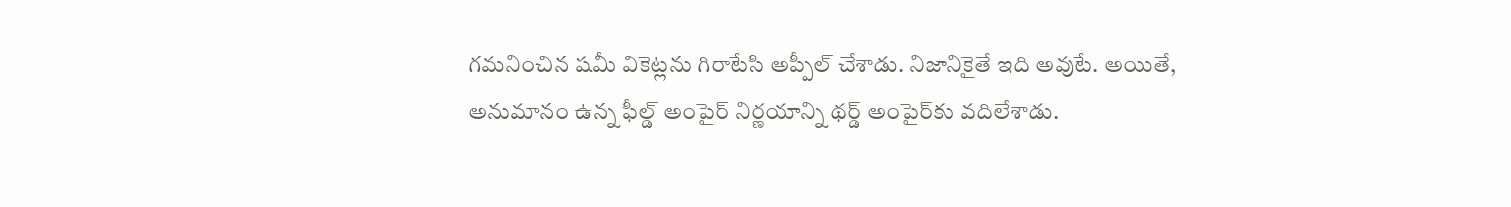గమనించిన షమీ వికెట్లను గిరాటేసి అప్పీల్ చేశాడు. నిజానికైతే ఇది అవుటే. అయితే, అనుమానం ఉన్న ఫీల్డ్ అంపైర్ నిర్ణయాన్ని థర్డ్ అంపైర్‌కు వదిలేశాడు.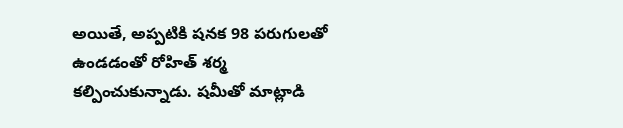అయితే, అప్పటికి షనక 98 పరుగులతో ఉండడంతో రోహిత్ శర్మ కల్పించుకున్నాడు. షమీతో మాట్లాడి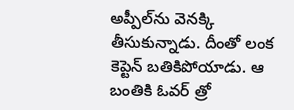అప్పీల్‌ను వెనక్కి తీసుకున్నాడు. దీంతో లంక కెప్టెన్ బతికిపోయాడు. ఆ బంతికి ఓవర్ త్రో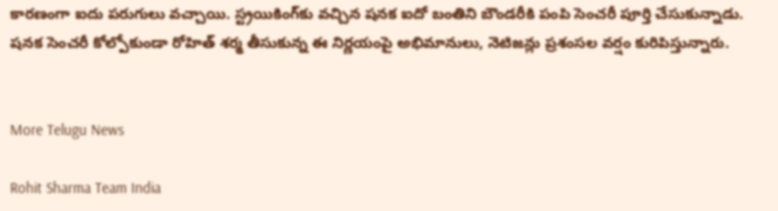కారణంగా ఐదు పరుగులు వచ్చాయి. స్ట్రయికింగ్‌కు వచ్చిన షనక ఐదో బంతిని బౌండరీకి పంపి సెంచరీ పూర్తి చేసుకున్నాడు. షనక సెంచరీ కోల్పోకుండా రోహిత్ శర్మ తీసుకున్న ఈ నిర్ణయంపై అభిమానులు, నెటిజన్లు ప్రశంసల వర్షం కురిపిస్తున్నారు.


More Telugu News

Rohit Sharma Team India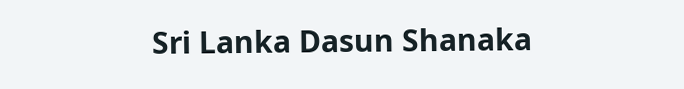Sri Lanka Dasun Shanaka